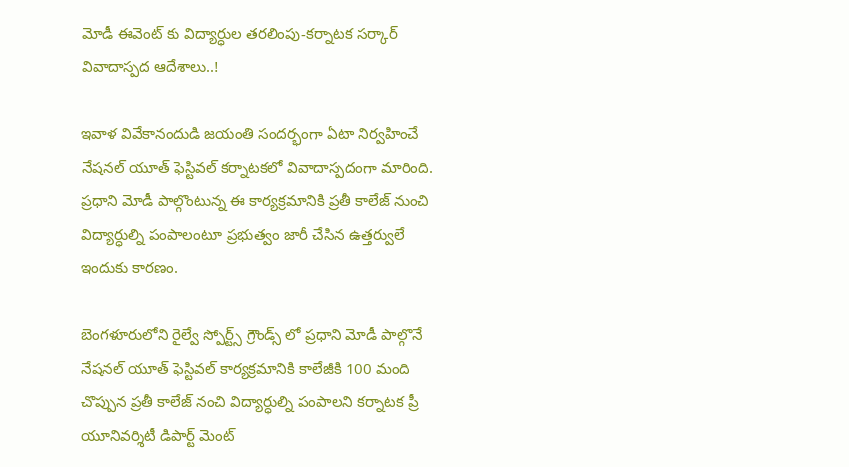మోడీ ఈవెంట్ కు విద్యార్ధుల తరలింపు-కర్నాటక సర్కార్ వివాదాస్పద ఆదేశాలు..!

ఇవాళ వివేకానందుడి జయంతి సందర్భంగా ఏటా నిర్వహించే నేషనల్ యూత్ ఫెస్టివల్ కర్నాటకలో వివాదాస్పదంగా మారింది. ప్రధాని మోడీ పాల్గొంటున్న ఈ కార్యక్రమానికి ప్రతీ కాలేజ్ నుంచి విద్యార్ధుల్ని పంపాలంటూ ప్రభుత్వం జారీ చేసిన ఉత్తర్వులే ఇందుకు కారణం.

బెంగళూరులోని రైల్వే స్పోర్ట్స్ గ్రౌండ్స్ లో ప్రధాని మోడీ పాల్గొనే నేషనల్ యూత్ ఫెస్టివల్ కార్యక్రమానికి కాలేజీకి 100 మంది చొప్పున ప్రతీ కాలేజ్ నంచి విద్యార్ధుల్ని పంపాలని కర్నాటక ప్రీ యూనివర్శిటీ డిపార్ట్ మెంట్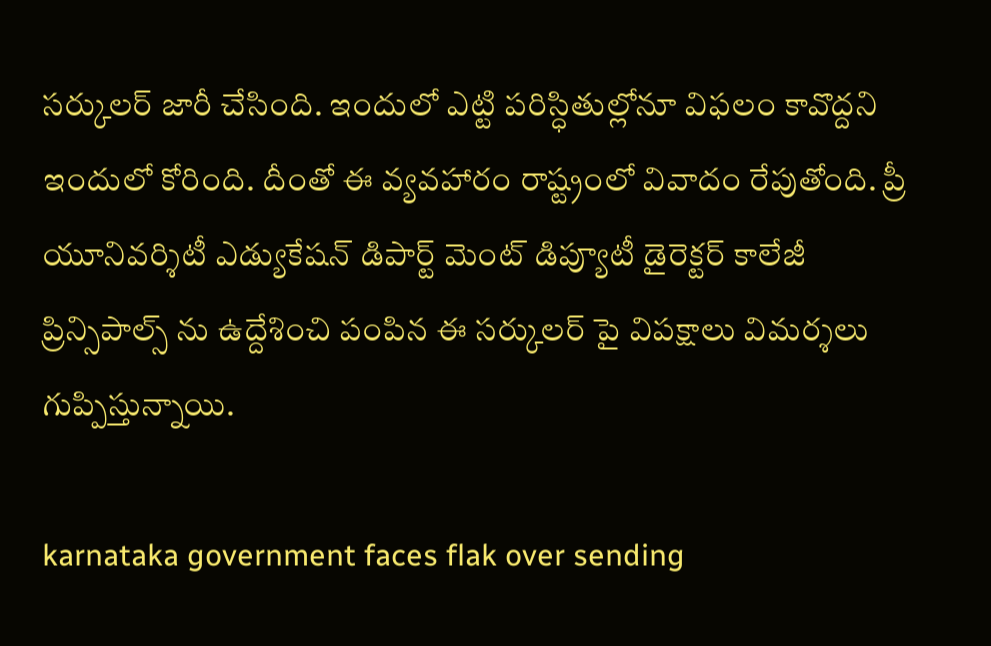సర్కులర్ జారీ చేసింది. ఇందులో ఎట్టి పరిస్ధితుల్లోనూ విఫలం కావొద్దని ఇందులో కోరింది. దీంతో ఈ వ్యవహారం రాష్ట్రంలో వివాదం రేపుతోంది. ప్రీ యూనివర్శిటీ ఎడ్యుకేషన్ డిపార్ట్ మెంట్ డిప్యూటీ డైరెక్టర్ కాలేజీ ప్రిన్సిపాల్స్ ను ఉద్దేశించి పంపిన ఈ సర్కులర్ పై విపక్షాలు విమర్శలు గుప్పిస్తున్నాయి.

karnataka government faces flak over sending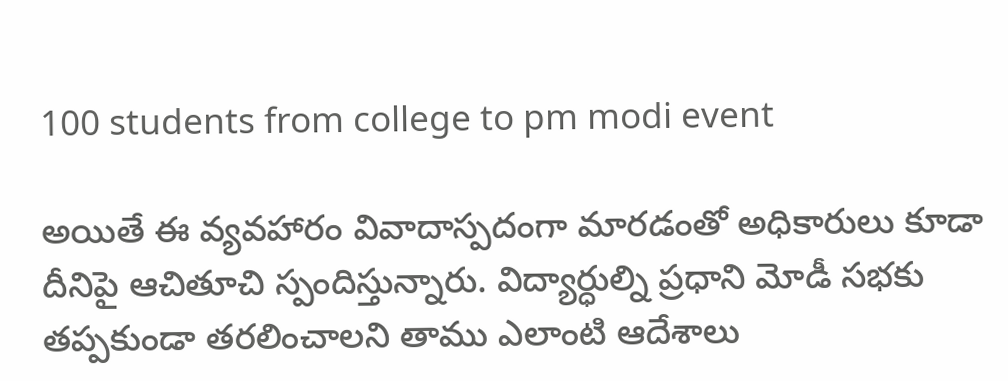100 students from college to pm modi event

అయితే ఈ వ్యవహారం వివాదాస్పదంగా మారడంతో అధికారులు కూడా దీనిపై ఆచితూచి స్పందిస్తున్నారు. విద్యార్ధుల్ని ప్రధాని మోడీ సభకు తప్పకుండా తరలించాలని తాము ఎలాంటి ఆదేశాలు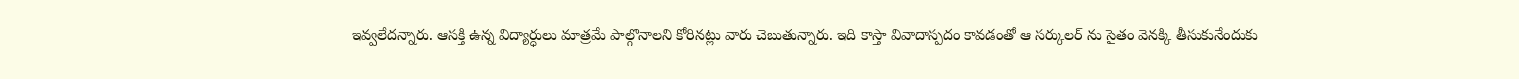ఇవ్వలేదన్నారు. ఆసక్తి ఉన్న విద్యార్ధులు మాత్రమే పాల్గొనాలని కోరినట్లు వారు చెబుతున్నారు. ఇది కాస్తా వివాదాస్పదం కావడంతో ఆ సర్కులర్ ను సైతం వెనక్కి తీసుకునేందుకు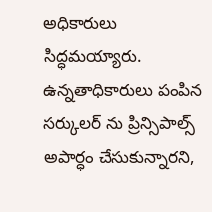అధికారులు సిద్ధమయ్యారు. ఉన్నతాధికారులు పంపిన సర్కులర్ ను ప్రిన్సిపాల్స్ అపార్ధం చేసుకున్నారని,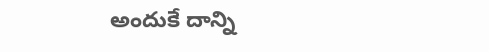అందుకే దాన్ని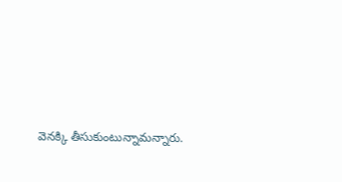వెనక్కి తీసుకుంటున్నామన్నారు.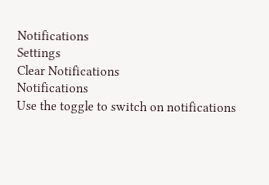Notifications
Settings
Clear Notifications
Notifications
Use the toggle to switch on notifications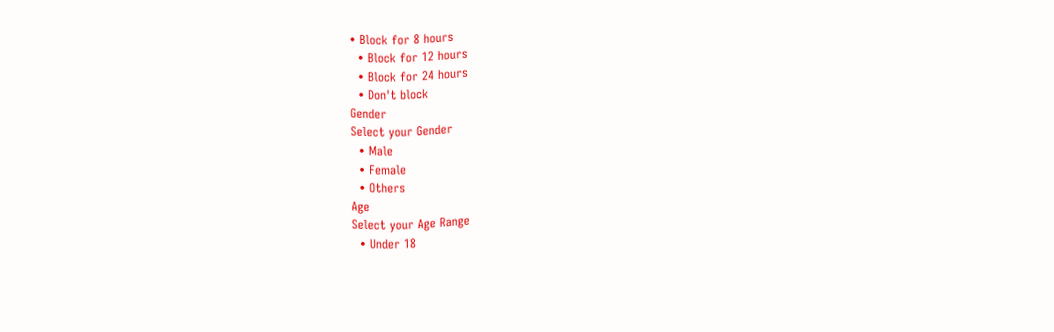• Block for 8 hours
  • Block for 12 hours
  • Block for 24 hours
  • Don't block
Gender
Select your Gender
  • Male
  • Female
  • Others
Age
Select your Age Range
  • Under 18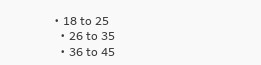• 18 to 25
  • 26 to 35
  • 36 to 45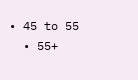• 45 to 55
  • 55+